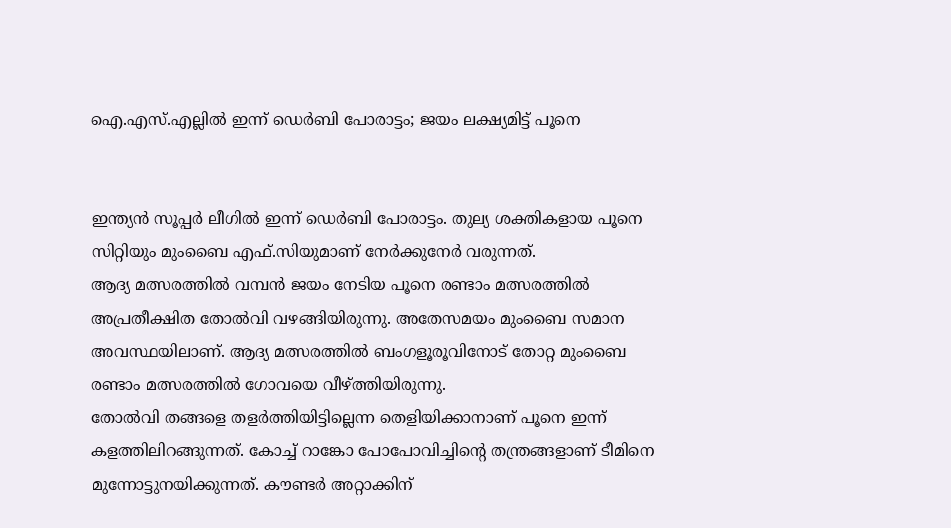ഐ.എസ്.എല്ലില്‍ ഇന്ന് ഡെര്‍ബി പോരാട്ടം; ജയം ലക്ഷ്യമിട്ട് പൂനെ


ഇന്ത്യന്‍ സൂപ്പര്‍ ലീഗില്‍ ഇന്ന് ഡെര്‍ബി പോരാട്ടം. തുല്യ ശക്തികളായ പൂനെ സിറ്റിയും മുംബൈ എഫ്.സിയുമാണ് നേര്‍ക്കുനേര്‍ വരുന്നത്.
ആദ്യ മത്സരത്തില്‍ വമ്പന്‍ ജയം നേടിയ പൂനെ രണ്ടാം മത്സരത്തില്‍ അപ്രതീക്ഷിത തോല്‍വി വഴങ്ങിയിരുന്നു. അതേസമയം മുംബൈ സമാന അവസ്ഥയിലാണ്. ആദ്യ മത്സരത്തില്‍ ബംഗളൂരൂവിനോട് തോറ്റ മുംബൈ രണ്ടാം മത്സരത്തില്‍ ഗോവയെ വീഴ്ത്തിയിരുന്നു.
തോല്‍വി തങ്ങളെ തളര്‍ത്തിയിട്ടില്ലെന്ന തെളിയിക്കാനാണ് പൂനെ ഇന്ന് കളത്തിലിറങ്ങുന്നത്. കോച്ച് റാങ്കോ പോപോവിച്ചിന്റെ തന്ത്രങ്ങളാണ് ടീമിനെ മുന്നോട്ടുനയിക്കുന്നത്. കൗണ്ടര്‍ അറ്റാക്കിന്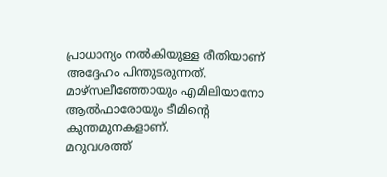പ്രാധാന്യം നല്‍കിയുള്ള രീതിയാണ് അദ്ദേഹം പിന്തുടരുന്നത്. മാഴ്‌സലീഞ്ഞോയും എമിലിയാനോ ആല്‍ഫാരോയും ടീമിന്റെ കുന്തമുനകളാണ്.
മറുവശത്ത്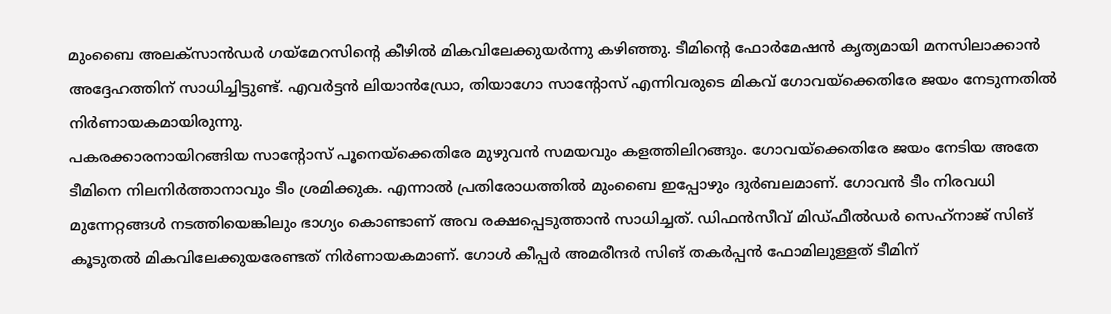മുംബൈ അലക്‌സാന്‍ഡര്‍ ഗയ്‌മേറസിന്റെ കീഴില്‍ മികവിലേക്കുയര്‍ന്നു കഴിഞ്ഞു. ടീമിന്റെ ഫോര്‍മേഷന്‍ കൃത്യമായി മനസിലാക്കാന്‍ അദ്ദേഹത്തിന് സാധിച്ചിട്ടുണ്ട്. എവര്‍ട്ടന്‍ ലിയാന്‍ഡ്രോ, തിയാഗോ സാന്റോസ് എന്നിവരുടെ മികവ് ഗോവയ്‌ക്കെതിരേ ജയം നേടുന്നതില്‍ നിര്‍ണായകമായിരുന്നു.
പകരക്കാരനായിറങ്ങിയ സാന്റോസ് പൂനെയ്‌ക്കെതിരേ മുഴുവന്‍ സമയവും കളത്തിലിറങ്ങും. ഗോവയ്‌ക്കെതിരേ ജയം നേടിയ അതേ ടീമിനെ നിലനിര്‍ത്താനാവും ടീം ശ്രമിക്കുക. എന്നാല്‍ പ്രതിരോധത്തില്‍ മുംബൈ ഇപ്പോഴും ദുര്‍ബലമാണ്. ഗോവന്‍ ടീം നിരവധി മുന്നേറ്റങ്ങള്‍ നടത്തിയെങ്കിലും ഭാഗ്യം കൊണ്ടാണ് അവ രക്ഷപ്പെടുത്താന്‍ സാധിച്ചത്. ഡിഫന്‍സീവ് മിഡ്ഫീല്‍ഡര്‍ സെഹ്‌നാജ് സിങ് കൂടുതല്‍ മികവിലേക്കുയരേണ്ടത് നിര്‍ണായകമാണ്. ഗോള്‍ കീപ്പര്‍ അമരീന്ദര്‍ സിങ് തകര്‍പ്പന്‍ ഫോമിലുള്ളത് ടീമിന്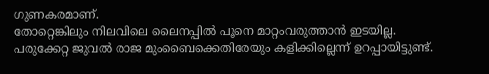ഗുണകരമാണ്.
തോറ്റെങ്കിലും നിലവിലെ ലൈനപ്പില്‍ പൂനെ മാറ്റംവരുത്താന്‍ ഇടയില്ല. പരുക്കേറ്റ ജുവല്‍ രാജ മുംബൈക്കെതിരേയും കളിക്കില്ലെന്ന് ഉറപ്പായിട്ടുണ്ട്.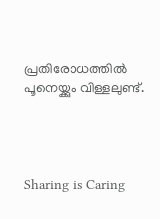പ്രതിരോധത്തില്‍ പൂനെയ്ക്കും വിള്ളലുണ്ട്.




Sharing is Caring